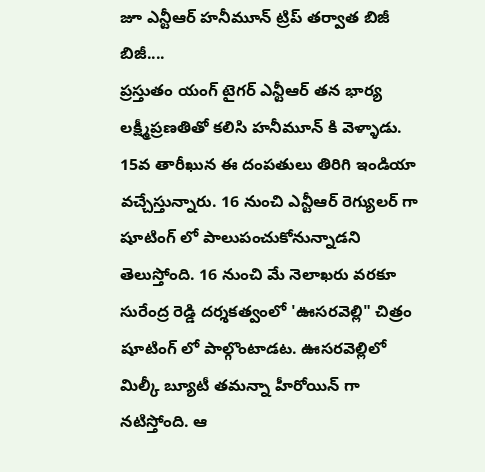జూ ఎన్టీఆర్ హనీమూన్ ట్రిప్ తర్వాత బిజీ బిజీ....
ప్రస్తుతం యంగ్ టైగర్ ఎన్టీఆర్ తన భార్య లక్ష్మీప్రణతితో కలిసి హనీమూన్ కి వెళ్ళాడు. 15వ తారీఖున ఈ దంపతులు తిరిగి ఇండియా వచ్చేస్తున్నారు. 16 నుంచి ఎన్టీఆర్ రెగ్యులర్ గా షూటింగ్ లో పాలుపంచుకోనున్నాడని తెలుస్తోంది. 16 నుంచి మే నెలాఖరు వరకూ సురేంద్ర రెడ్డి దర్శకత్వంలో 'ఊసరవెల్లి" చిత్రం షూటింగ్ లో పాల్గొంటాడట. ఊసరవెల్లిలో మిల్కీ బ్యూటీ తమన్నా హీరోయిన్ గా నటిస్తోంది. ఆ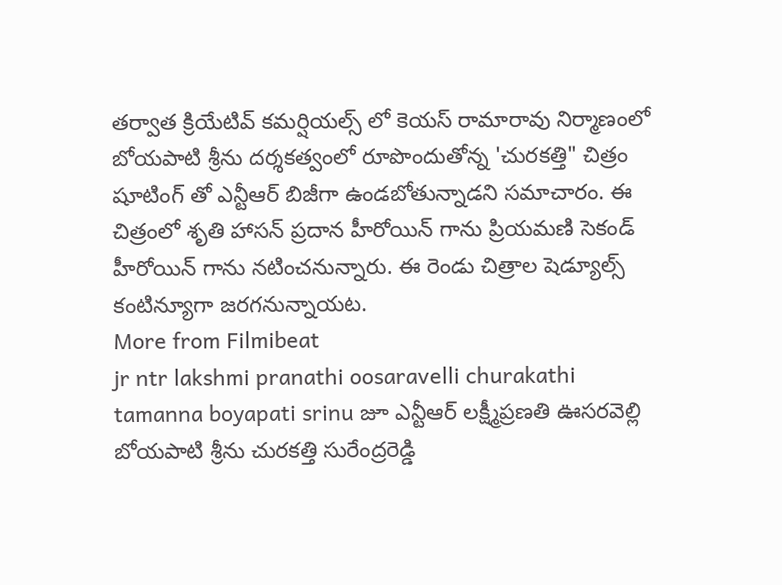తర్వాత క్రియేటివ్ కమర్షియల్స్ లో కెయస్ రామారావు నిర్మాణంలో బోయపాటి శ్రీను దర్శకత్వంలో రూపొందుతోన్న 'చురకత్తి" చిత్రం షూటింగ్ తో ఎన్టీఆర్ బిజీగా ఉండబోతున్నాడని సమాచారం. ఈ చిత్రంలో శృతి హాసన్ ప్రదాన హీరోయిన్ గాను ప్రియమణి సెకండ్ హీరోయిన్ గాను నటించనున్నారు. ఈ రెండు చిత్రాల షెడ్యూల్స్ కంటిన్యూగా జరగనున్నాయట.
More from Filmibeat
jr ntr lakshmi pranathi oosaravelli churakathi tamanna boyapati srinu జూ ఎన్టీఆర్ లక్ష్మీప్రణతి ఊసరవెల్లి బోయపాటి శ్రీను చురకత్తి సురేంద్రరెడ్డి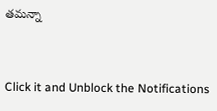తమన్నా


Click it and Unblock the Notifications